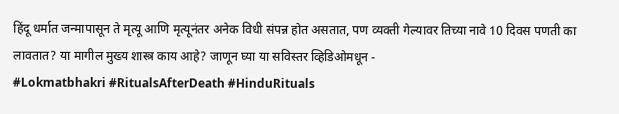हिंदू धर्मात जन्मापासून ते मृत्यू आणि मृत्यूनंतर अनेक विधी संपन्न होत असतात, पण व्यक्ती गेल्यावर तिच्या नावे 10 दिवस पणती का लावतात? या मागील मुख्य शास्त्र काय आहे? जाणून घ्या या सविस्तर व्हिडिओमधून -
#Lokmatbhakri #RitualsAfterDeath #HinduRituals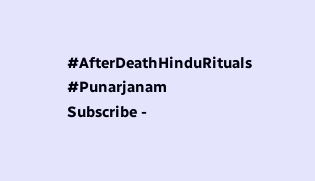#AfterDeathHinduRituals #Punarjanam
Subscribe -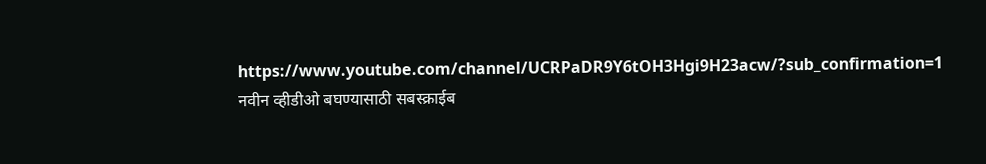https://www.youtube.com/channel/UCRPaDR9Y6tOH3Hgi9H23acw/?sub_confirmation=1
नवीन व्हीडीओ बघण्यासाठी सबस्क्राईब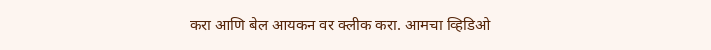करा आणि बेल आयकन वर क्लीक करा. आमचा व्हिडिओ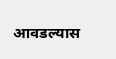आवडल्यास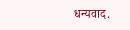धन्यवाद.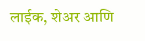लाईक, शेअर आणि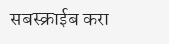सबस्क्राईब करा